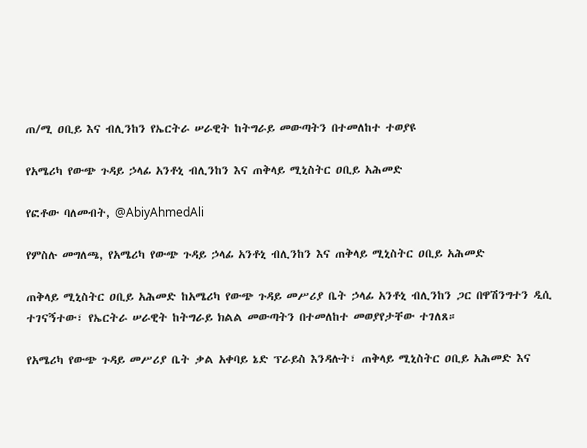ጠ/ሚ ዐቢይ እና ብሊንከን የኤርትራ ሠራዊት ከትግራይ መውጣትን በተመለከተ ተወያዩ

የአሜሪካ የውጭ ጉዳይ ኃላፊ አንቶኒ ብሊንከን እና ጠቅላይ ሚኒስትር ዐቢይ አሕመድ

የፎቶው ባለመብት, @AbiyAhmedAli

የምስሉ መግለጫ, የአሜሪካ የውጭ ጉዳይ ኃላፊ አንቶኒ ብሊንከን እና ጠቅላይ ሚኒስትር ዐቢይ አሕመድ

ጠቅላይ ሚኒስትር ዐቢይ አሕመድ ከአሜሪካ የውጭ ጉዳይ መሥሪያ ቤት ኃላፊ አንቶኒ ብሊንከን ጋር በዋሽንግተን ዲሲ ተገናኝተው፣ የኤርትራ ሠራዊት ከትግራይ ክልል መውጣትን በተመለከተ መወያየታቸው ተገለጸ።

የአሜሪካ የውጭ ጉዳይ መሥሪያ ቤት ቃል አቀባይ ኔድ ፕራይስ እንዳሉት፣ ጠቅላይ ሚኒስትር ዐቢይ አሕመድ እና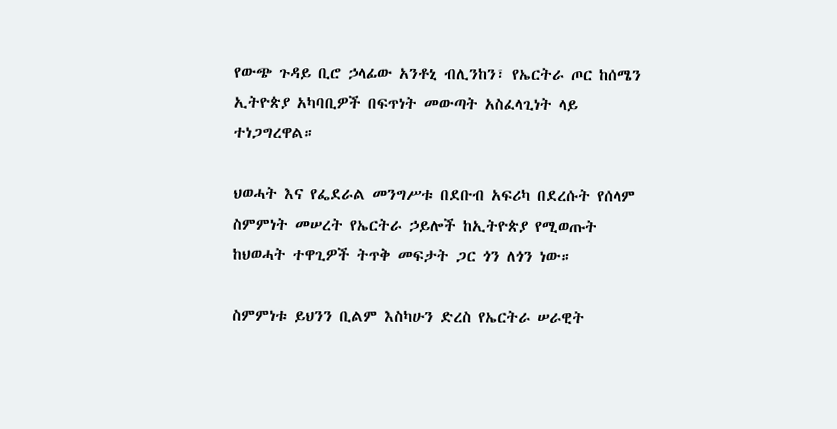የውጭ ጉዳይ ቢሮ ኃላፊው አንቶኒ ብሊንከን፣ የኤርትራ ጦር ከሰሜን ኢትዮጵያ አካባቢዎች በፍጥነት መውጣት አስፈላጊነት ላይ ተነጋግረዋል።

ህወሓት እና የፌደራል መንግሥቱ በደቡብ አፍሪካ በደረሱት የሰላም ስምምነት መሠረት የኤርትራ ኃይሎች ከኢትዮጵያ የሚወጡት ከህወሓት ተዋጊዎች ትጥቅ መፍታት ጋር ጎን ለጎን ነው።

ስምምነቱ ይህንን ቢልም እስካሁን ድረስ የኤርትራ ሠራዊት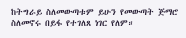ከትግራይ ስለመውጣቱም ይሁን የመውጣት ጅማሮ ስለመኖሩ በይፋ የተገለጸ ነገር የለም።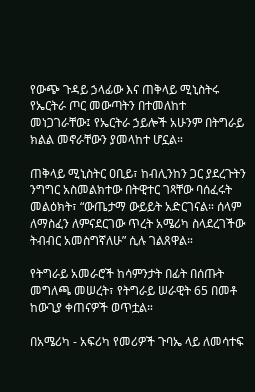የውጭ ጉዳይ ኃላፊው እና ጠቅላይ ሚኒስትሩ የኤርትራ ጦር መውጣትን በተመለከተ መነጋገራቸው፤ የኤርትራ ኃይሎች አሁንም በትግራይ ክልል መኖራቸውን ያመላከተ ሆኗል።

ጠቅላይ ሚኒስትር ዐቢይ፣ ከብሊንከን ጋር ያደረጉትን ንግግር አስመልክተው በትዊተር ገጻቸው ባሰፈሩት መልዕክት፣ “ውጤታማ ውይይት አድርገናል። ሰላም ለማስፈን ለምናደርገው ጥረት አሜሪካ ስላደረገችው ትብብር አመስግኛለሁ” ሲሉ ገልጸዋል።

የትግራይ አመራሮች ከሳምንታት በፊት በሰጡት መግለጫ መሠረት፣ የትግራይ ሠራዊት 65 በመቶ ከውጊያ ቀጠናዎች ወጥቷል።

በአሜሪካ - አፍሪካ የመሪዎች ጉባኤ ላይ ለመሳተፍ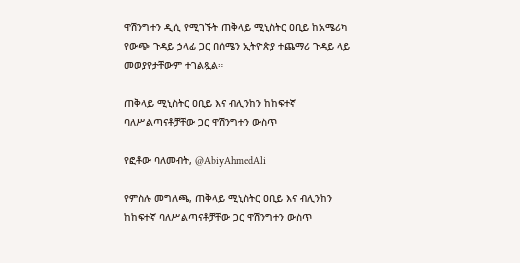ዋሽንግተን ዲሲ የሚገኙት ጠቅላይ ሚኒስትር ዐቢይ ከአሜሪካ የውጭ ጉዳይ ኃላፊ ጋር በሰሜን ኢትዮጵያ ተጨማሪ ጉዳይ ላይ መወያየታቸውም ተገልጿል።

ጠቅላይ ሚኒስትር ዐቢይ እና ብሊንከን ከከፍተኛ ባለሥልጣናቶቻቸው ጋር ዋሽንግተን ውስጥ

የፎቶው ባለመብት, @AbiyAhmedAli

የምስሉ መግለጫ, ጠቅላይ ሚኒስትር ዐቢይ እና ብሊንከን ከከፍተኛ ባለሥልጣናቶቻቸው ጋር ዋሽንግተን ውስጥ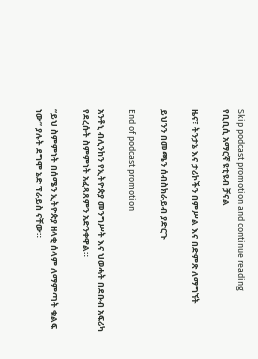Skip podcast promotion and continue reading
የቢቢሲ አማርኛ ዩቲዩብ ቻናል

ዜና፣ ትንታኔ እና ታሪኮችን በምሥል እና በድምጽ ለማግኘት

ይህንን በመጫን ሰብስክራይብ ያድርጉ

End of podcast promotion

አንቶኒ ብሊንከን የኢትዮጵያ መንግሥት እና ህወሓት በደቡብ አፍሪካ የደረሱት ስምምነት አፈጻጸምን አድንቀዋል።

“ይህ ስምምነት በሰሜን ኢትዮጵያ ዘላቂ ሰላም ለማምጣት ቁልፍ ነው” ያሉት ደግሞ ኔድ ፕራይስ ናቸው።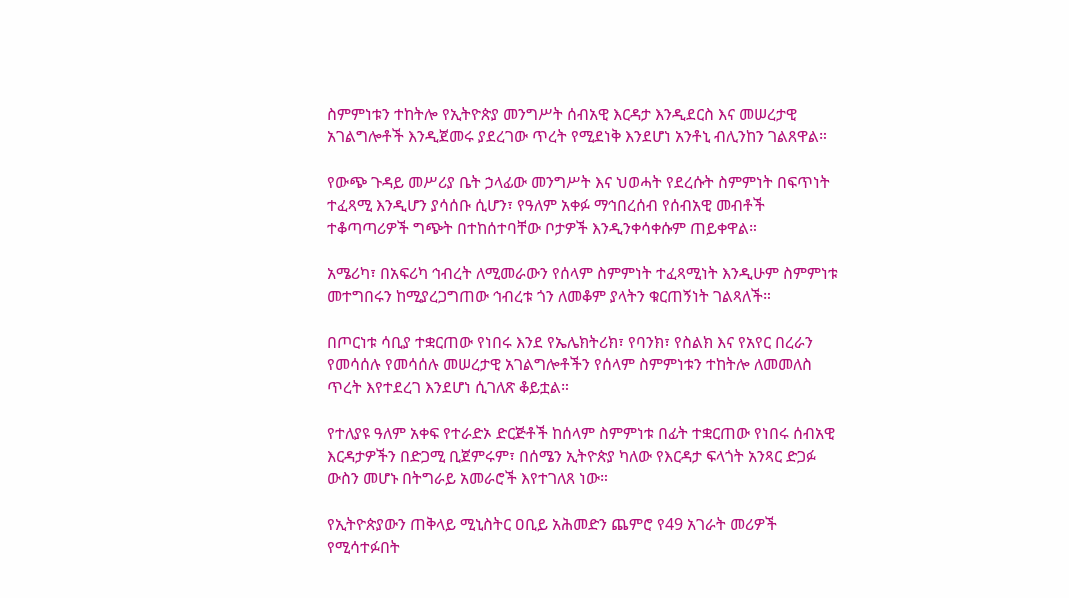ስምምነቱን ተከትሎ የኢትዮጵያ መንግሥት ሰብአዊ እርዳታ እንዲደርስ እና መሠረታዊ አገልግሎቶች እንዲጀመሩ ያደረገው ጥረት የሚደነቅ እንደሆነ አንቶኒ ብሊንከን ገልጸዋል።

የውጭ ጉዳይ መሥሪያ ቤት ኃላፊው መንግሥት እና ህወሓት የደረሱት ስምምነት በፍጥነት ተፈጻሚ እንዲሆን ያሳሰቡ ሲሆን፣ የዓለም አቀፉ ማኅበረሰብ የሰብአዊ መብቶች ተቆጣጣሪዎች ግጭት በተከሰተባቸው ቦታዎች እንዲንቀሳቀሱም ጠይቀዋል።

አሜሪካ፣ በአፍሪካ ኅብረት ለሚመራውን የሰላም ስምምነት ተፈጻሚነት እንዲሁም ስምምነቱ መተግበሩን ከሚያረጋግጠው ኅብረቱ ጎን ለመቆም ያላትን ቁርጠኝነት ገልጻለች።

በጦርነቱ ሳቢያ ተቋርጠው የነበሩ እንደ የኤሌክትሪክ፣ የባንክ፣ የስልክ እና የአየር በረራን የመሳሰሉ የመሳሰሉ መሠረታዊ አገልግሎቶችን የሰላም ስምምነቱን ተከትሎ ለመመለስ ጥረት እየተደረገ እንደሆነ ሲገለጽ ቆይቷል።

የተለያዩ ዓለም አቀፍ የተራድኦ ድርጅቶች ከሰላም ስምምነቱ በፊት ተቋርጠው የነበሩ ሰብአዊ እርዳታዎችን በድጋሚ ቢጀምሩም፣ በሰሜን ኢትዮጵያ ካለው የእርዳታ ፍላጎት አንጻር ድጋፉ ውስን መሆኑ በትግራይ አመራሮች እየተገለጸ ነው።

የኢትዮጵያውን ጠቅላይ ሚኒስትር ዐቢይ አሕመድን ጨምሮ የ49 አገራት መሪዎች የሚሳተፉበት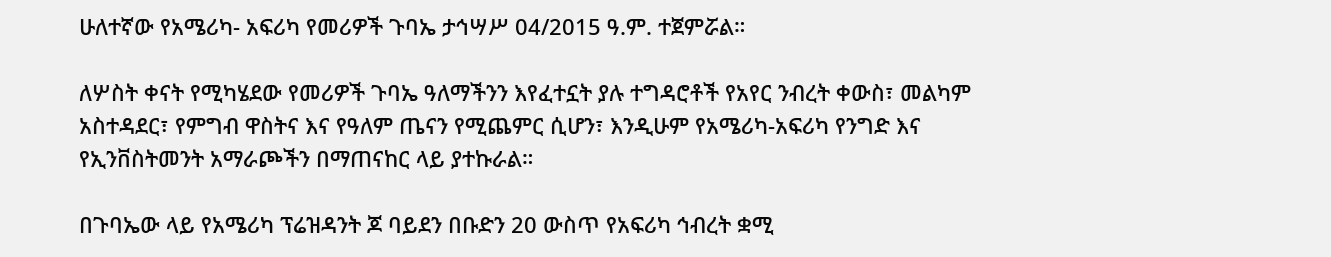ሁለተኛው የአሜሪካ- አፍሪካ የመሪዎች ጉባኤ ታኅሣሥ 04/2015 ዓ.ም. ተጀምሯል።

ለሦስት ቀናት የሚካሄደው የመሪዎች ጉባኤ ዓለማችንን እየፈተኗት ያሉ ተግዳሮቶች የአየር ንብረት ቀውስ፣ መልካም አስተዳደር፣ የምግብ ዋስትና እና የዓለም ጤናን የሚጨምር ሲሆን፣ እንዲሁም የአሜሪካ-አፍሪካ የንግድ እና የኢንቨስትመንት አማራጮችን በማጠናከር ላይ ያተኩራል።

በጉባኤው ላይ የአሜሪካ ፕሬዝዳንት ጆ ባይደን በቡድን 20 ውስጥ የአፍሪካ ኅብረት ቋሚ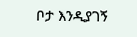ቦታ እንዲያገኝ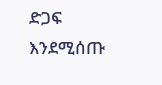ድጋፍ እንደሚሰጡ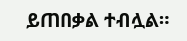ይጠበቃል ተብሏል።